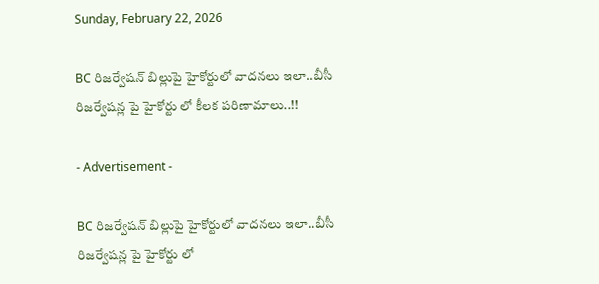Sunday, February 22, 2026

BC రిజర్వేషన్ బిల్లుపై హైకోర్టులో వాదనలు ఇలా..బీసీ రిజర్వేషన్ల పై హైకోర్టు లో కీలక పరిణామాలు..!!

- Advertisement -

BC రిజర్వేషన్ బిల్లుపై హైకోర్టులో వాదనలు ఇలా..బీసీ రిజర్వేషన్ల పై హైకోర్టు లో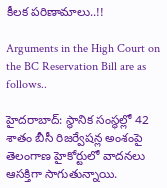కీలక పరిణామాలు..!!

Arguments in the High Court on the BC Reservation Bill are as follows..

హైదరాబాద్: స్థానిక సంస్థల్లో 42 శాతం బీసీ రిజర్వేషన్ల అంశంపై తెలంగాణ హైకోర్టులో వాదనలు ఆసక్తిగా సాగుతున్నాయి.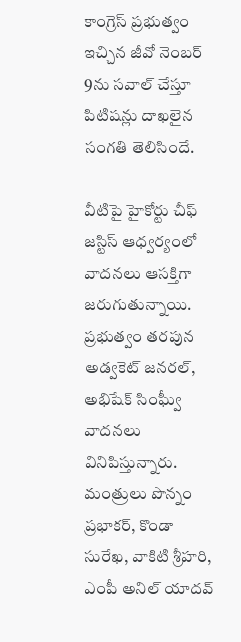కాంగ్రెస్ ప్రభుత్వం ఇచ్చిన జీవో నెంబర్ 9ను సవాల్ చేస్తూ పిటిషన్లు దాఖలైన సంగతి తెలిసిందే.

వీటిపై హైకోర్టు చీఫ్ జస్టిస్ ఆధ్వర్యంలో వాదనలు ఆసక్తిగా జరుగుతున్నాయి. ప్రభుత్వం తరపున అడ్వకెట్ జనరల్, అభిషేక్ సింఘ్వీ వాదనలు వినిపిస్తున్నారు. మంత్రులు పొన్నం ప్రభాకర్, కొండా సురేఖ, వాకిటి శ్రీహరి, ఎంపీ అనిల్ యాదవ్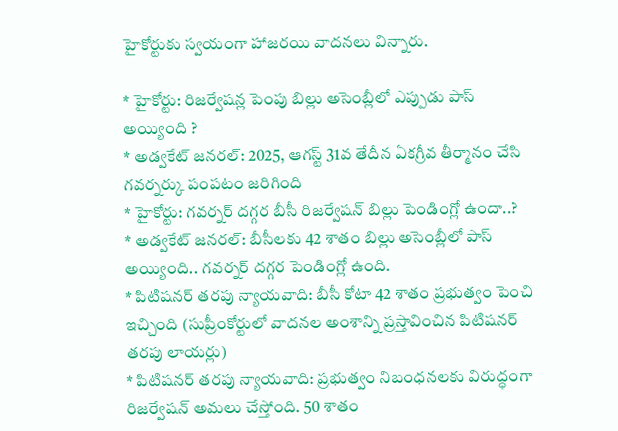హైకోర్టుకు స్వయంగా హాజరయి వాదనలు విన్నారు.

* హైకోర్టు: రిజర్వేషన్ల పెంపు బిల్లు అసెంబ్లీలో ఎప్పుడు పాస్ అయ్యింది ?
* అడ్వకేట్ జనరల్: 2025, ఆగస్ట్ 31వ తేదీన ఏకగ్రీవ తీర్మానం చేసి గవర్నర్కు పంపటం జరిగింది
* హైకోర్టు: గవర్నర్ దగ్గర బీసీ రిజర్వేషన్ బిల్లు పెండింగ్లో ఉందా..?
* అడ్వకేట్ జనరల్: బీసీలకు 42 శాతం బిల్లు అసెంబ్లీలో పాస్ అయ్యింది.. గవర్నర్ దగ్గర పెండింగ్లో ఉంది.
* పిటిషనర్ తరపు న్యాయవాది: బీసీ కోటా 42 శాతం ప్రభుత్వం పెంచి ఇచ్చింది (సుప్రీంకోర్టులో వాదనల అంశాన్ని ప్రస్తావించిన పిటిషనర్ తరపు లాయర్లు)
* పిటిషనర్ తరపు న్యాయవాది: ప్రభుత్వం నిబంధనలకు విరుద్ధంగా రిజర్వేషన్ అమలు చేస్తోంది. 50 శాతం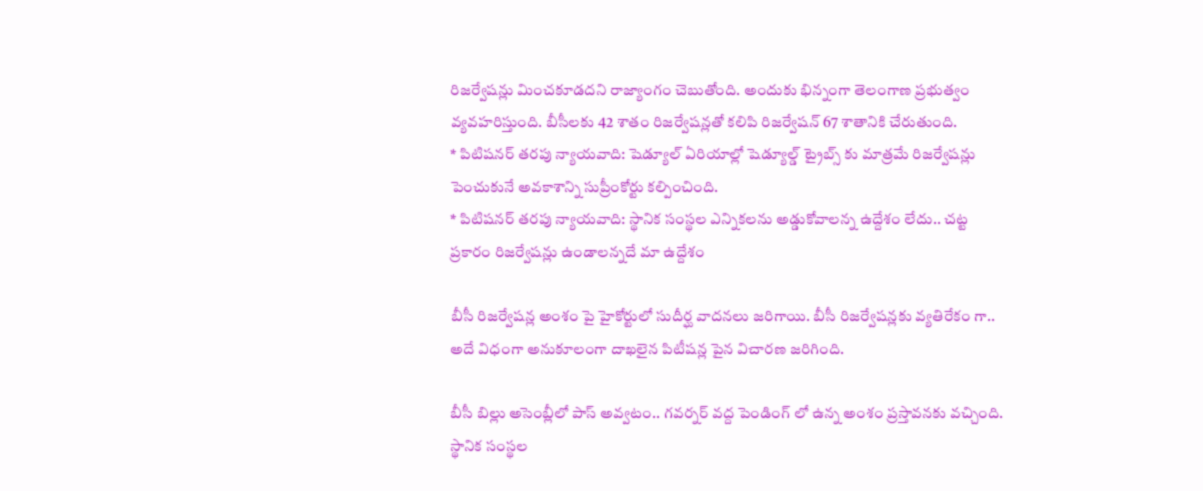రిజర్వేషన్లు మించకూడదని రాజ్యాంగం చెబుతోంది. అందుకు భిన్నంగా తెలంగాణ ప్రభుత్వం వ్యవహరిస్తుంది. బీసీలకు 42 శాతం రిజర్వేషన్లతో కలిపి రిజర్వేషన్ 67 శాతానికి చేరుతుంది.
* పిటిషనర్ తరపు న్యాయవాది: షెడ్యూల్ ఏరియాల్లో షెడ్యూల్డ్ ట్రైబ్స్ కు మాత్రమే రిజర్వేషన్లు పెంచుకునే అవకాశాన్ని సుప్రీంకోర్టు కల్పించింది.
* పిటిషనర్ తరపు న్యాయవాది: స్థానిక సంస్థల ఎన్నికలను అడ్డుకోవాలన్న ఉద్దేశం లేదు.. చట్ట ప్రకారం రిజర్వేషన్లు ఉండాలన్నదే మా ఉద్దేశం

బీసీ రిజర్వేషన్ల అంశం పై హైకోర్టులో సుదీర్ఘ వాదనలు జరిగాయి. బీసీ రిజర్వేషన్లకు వ్యతిరేకం గా.. అదే విధంగా అనుకూలంగా దాఖలైన పిటీషన్ల పైన విచారణ జరిగింది.

బీసీ బిల్లు అసెంబ్లీలో పాస్ అవ్వటం.. గవర్నర్ వద్ద పెండింగ్ లో ఉన్న అంశం ప్రస్తావనకు వచ్చింది. స్థానిక సంస్థల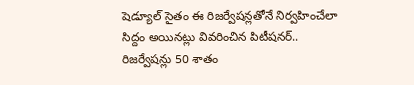షెడ్యూల్ సైతం ఈ రిజర్వేషన్లతోనే నిర్వహించేలా సిద్దం అయినట్లు వివరించిన పిటీషనర్.. రిజర్వేషన్లు 50 శాతం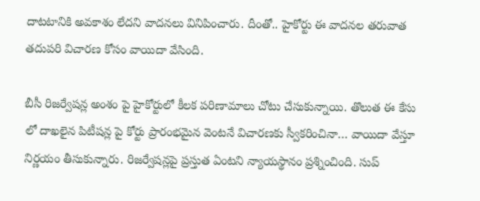దాటటానికి అవకాశం లేదని వాదనలు వినిపించారు. దీంతో.. హైకోర్టు ఈ వాదనల తరువాత తదుపరి విచారణ కోసం వాయిదా వేసింది.

బీసీ రిజర్వేషన్ల అంశం పై హైకోర్టులో కీలక పరిణామాలు చోటు చేసుకున్నాయి. తొలుత ఈ కేసు లో దాఖలైన పిటీషన్ల పై కోర్టు ప్రారంభమైన వెంటనే విచారణకు స్వీకరించినా… వాయిదా వేస్తూ నిర్ణయం తీసుకున్నారు. రిజర్వేషన్లపై ప్రస్తుత ఏంటని న్యాయస్థానం ప్రశ్నించింది. సుప్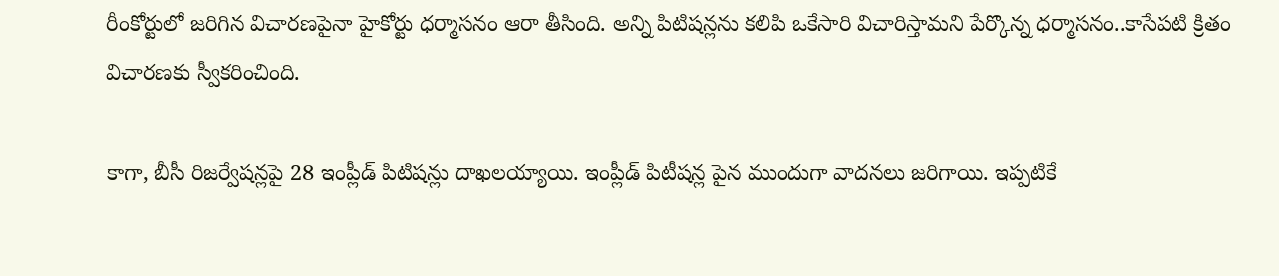రీంకోర్టులో జరిగిన విచారణపైనా హైకోర్టు ధర్మాసనం ఆరా తీసింది. అన్ని పిటిషన్లను కలిపి ఒకేసారి విచారిస్తామని పేర్కొన్న ధర్మాసనం..కాసేపటి క్రితం విచారణకు స్వీకరించింది.

కాగా, బీసీ రిజర్వేషన్లపై 28 ఇంప్లీడ్ పిటిషన్లు దాఖలయ్యాయి. ఇంప్లీడ్ పిటీషన్ల పైన ముందుగా వాదనలు జరిగాయి. ఇప్పటికే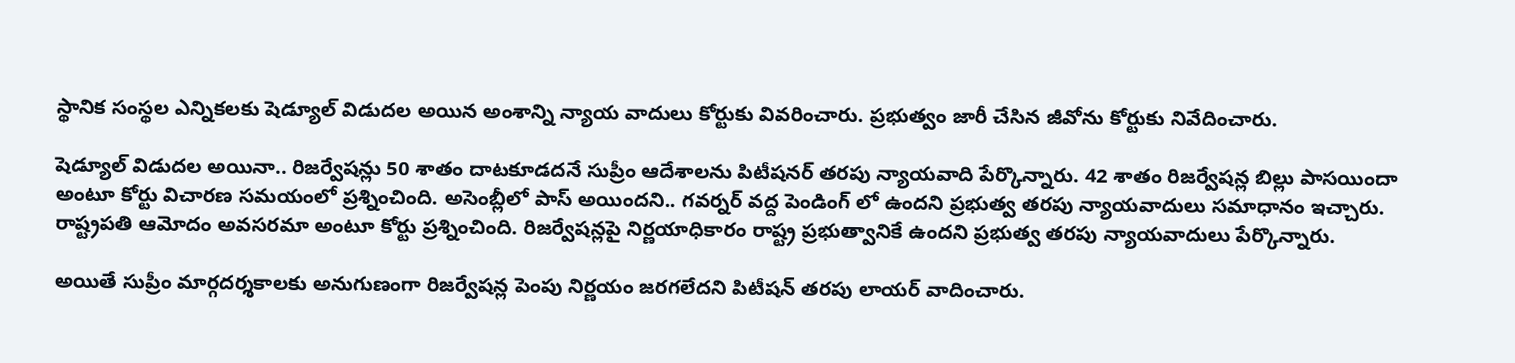స్థానిక సంస్థల ఎన్నికలకు షెడ్యూల్ విడుదల అయిన అంశాన్ని న్యాయ వాదులు కోర్టుకు వివరించారు. ప్రభుత్వం జారీ చేసిన జీవోను కోర్టుకు నివేదించారు.

షెడ్యూల్ విడుదల అయినా.. రిజర్వేషన్లు 50 శాతం దాటకూడదనే సుప్రీం ఆదేశాలను పిటీషనర్ తరపు న్యాయవాది పేర్కొన్నారు. 42 శాతం రిజర్వేషన్ల బిల్లు పాసయిందా అంటూ కోర్టు విచారణ సమయంలో ప్రశ్నించింది. అసెంబ్లీలో పాస్ అయిందని.. గవర్నర్ వద్ద పెండింగ్ లో ఉందని ప్రభుత్వ తరపు న్యాయవాదులు సమాధానం ఇచ్చారు. రాష్ట్రపతి ఆమోదం అవసరమా అంటూ కోర్టు ప్రశ్నించింది. రిజర్వేషన్లపై నిర్ణయాధికారం రాష్ట్ర ప్రభుత్వానికే ఉందని ప్రభుత్వ తరపు న్యాయవాదులు పేర్కొన్నారు.

అయితే సుప్రీం మార్గదర్శకాలకు అనుగుణంగా రిజర్వేషన్ల పెంపు నిర్ణయం జరగలేదని పిటీషన్ తరపు లాయర్ వాదించారు.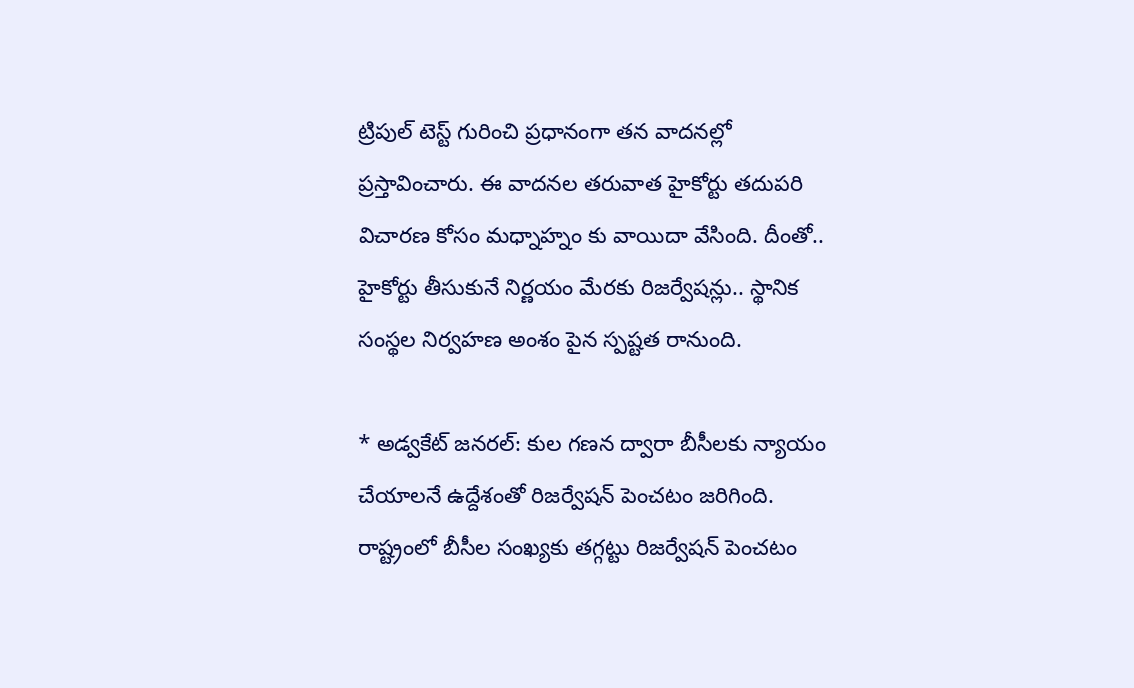ట్రిపుల్ టెస్ట్ గురించి ప్రధానంగా తన వాదనల్లో ప్రస్తావించారు. ఈ వాదనల తరువాత హైకోర్టు తదుపరి విచారణ కోసం మధ్నాహ్నం కు వాయిదా వేసింది. దీంతో.. హైకోర్టు తీసుకునే నిర్ణయం మేరకు రిజర్వేషన్లు.. స్థానిక సంస్థల నిర్వహణ అంశం పైన స్పష్టత రానుంది.

* అడ్వకేట్ జనరల్: కుల గణన ద్వారా బీసీలకు న్యాయం చేయాలనే ఉద్దేశంతో రిజర్వేషన్ పెంచటం జరిగింది. రాష్ట్రంలో బీసీల సంఖ్యకు తగ్గట్టు రిజర్వేషన్ పెంచటం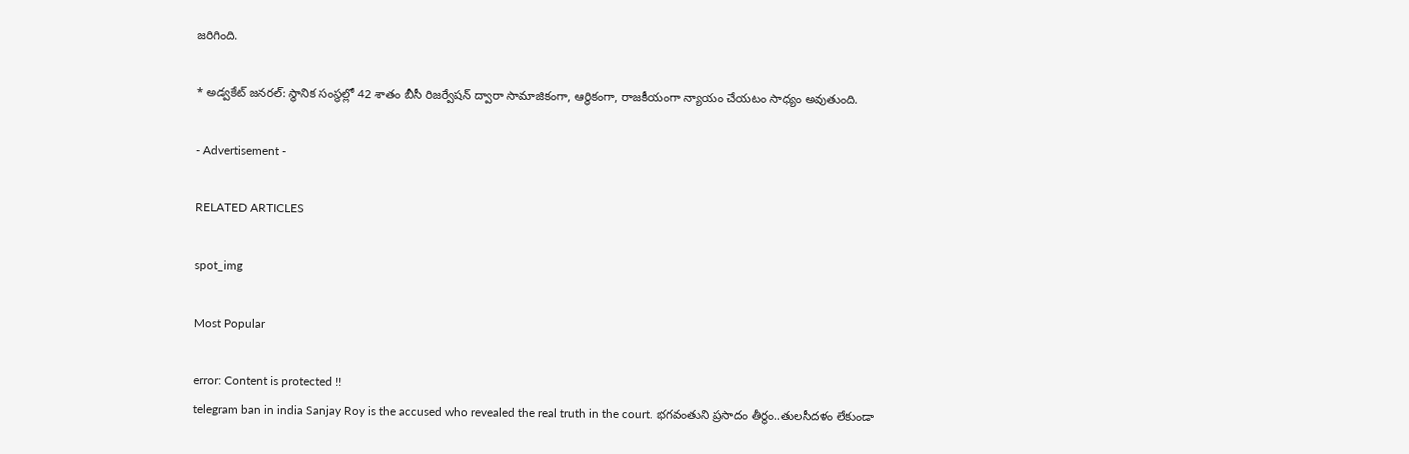జరిగింది.

* అడ్వకేట్ జనరల్: స్థానిక సంస్థల్లో 42 శాతం బీసీ రిజర్వేషన్ ద్వారా సామాజికంగా, ఆర్థికంగా, రాజకీయంగా న్యాయం చేయటం సాధ్యం అవుతుంది.

- Advertisement -

RELATED ARTICLES

spot_img

Most Popular

error: Content is protected !!
telegram ban in india Sanjay Roy is the accused who revealed the real truth in the court. భగవంతుని ప్రసాదం తీర్థం..తులసీదళం లేకుండా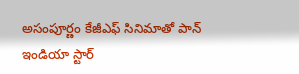అసంపూర్ణం కేజీఎఫ్ సినిమాతో పాన్ ఇండియా స్టార్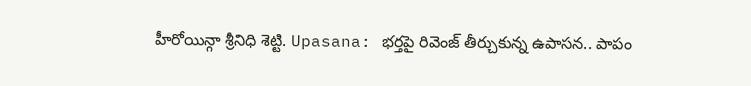హీరోయిన్గా శ్రీనిధి శెట్టి. Upasana: భర్తపై రివెంజ్ తీర్చుకున్న ఉపాసన.. పాపం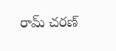రామ్ చరణ్